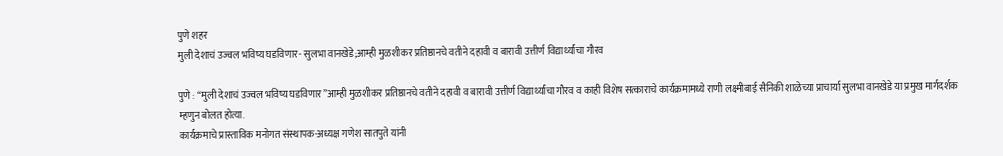पुणे शहर
मुली देशाचं उज्वल भविष्य घडविणार- सुलभा वानखेडे;आम्ही मुळशीकर प्रतिष्ठानचे वतीने दहावी व बारावी उत्तीर्ण विद्यार्थ्यांचा गौरव

पुणे : “मुली देशाचं उज्वल भविष्य घडविणार”आम्ही मुळशीकर प्रतिष्ठानचे वतीने दहावी व बारावी उत्तीर्ण विद्यार्थ्यांचा गौरव व काही विशेष सत्काराचे कार्यक्रमामध्ये राणी लक्ष्मीबाई सैनिकी शाळेच्या प्राचार्या सुलभा वानखेडे या प्रमुख मार्गदर्शक म्हणुन बोलत होत्या.
कार्यक्रमाचे प्रास्ताविक मनोगत संस्थापक-अध्यक्ष गणेश सातपुते यांनी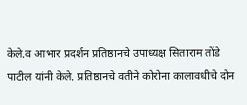केले.व आभार प्रदर्शन प्रतिष्ठानचे उपाध्यक्ष सिताराम तोंडे पाटील यांनी केले. प्रतिष्ठानचे वतीने कोरोना कालावधीचे दोन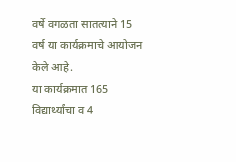वर्षे वगळता सातत्याने 15 वर्ष या कार्यक्रमाचे आयोजन केले आहे.
या कार्यक्रमात 165 विद्यार्थ्यांचा व 4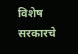विशेष सरकारचे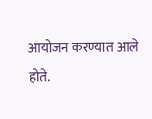आयोजन करण्यात आले होते.